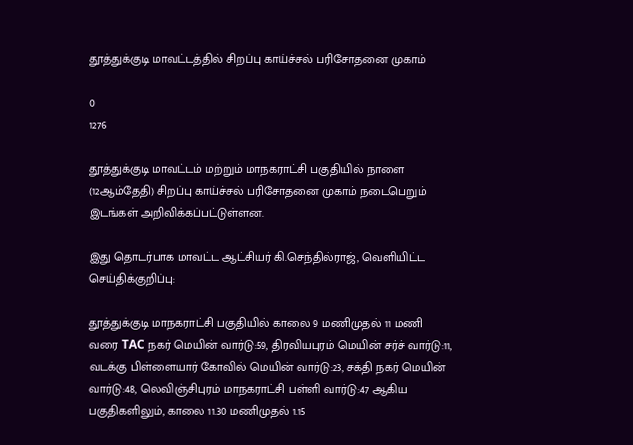தூத்துக்குடி மாவட்டத்தில் சிறப்பு காய்ச்சல் பரிசோதனை முகாம்

0
1276

தூத்துக்குடி மாவட்டம் மற்றும் மாநகராட்சி பகுதியில் நாளை (12ஆம்தேதி) சிறப்பு காய்ச்சல் பரிசோதனை முகாம் நடைபெறும் இடங்கள் அறிவிக்கப்பட்டுள்ளன.

இது தொடர்பாக மாவட்ட ஆட்சியர் கி.செந்தில்ராஜ், வெளியிட்ட செய்திக்குறிப்பு:

தூத்துக்குடி மாநகராட்சி பகுதியில் காலை 9 மணிமுதல் 11 மணி வரை TAC நகர் மெயின் வார்டு:59, திரவியபுரம் மெயின் சர்ச் வார்டு:11, வடக்கு பிள்ளையார் கோவில் மெயின் வார்டு:23, சக்தி நகர் மெயின் வார்டு:48, லெவிஞ்சிபுரம் மாநகராட்சி பள்ளி வார்டு:47 ஆகிய பகுதிகளிலும், காலை 11.30 மணிமுதல் 1.15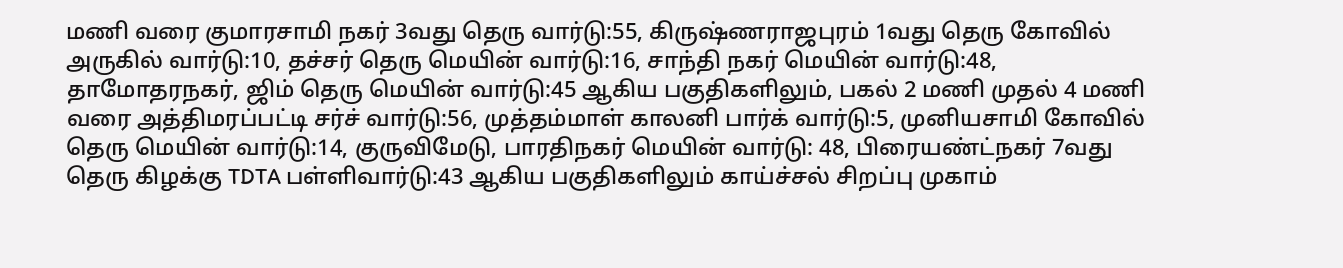மணி வரை குமாரசாமி நகர் 3வது தெரு வார்டு:55, கிருஷ்ணராஜபுரம் 1வது தெரு கோவில் அருகில் வார்டு:10, தச்சர் தெரு மெயின் வார்டு:16, சாந்தி நகர் மெயின் வார்டு:48, தாமோதரநகர், ஜிம் தெரு மெயின் வார்டு:45 ஆகிய பகுதிகளிலும், பகல் 2 மணி முதல் 4 மணி வரை அத்திமரப்பட்டி சர்ச் வார்டு:56, முத்தம்மாள் காலனி பார்க் வார்டு:5, முனியசாமி கோவில் தெரு மெயின் வார்டு:14, குருவிமேடு, பாரதிநகர் மெயின் வார்டு: 48, பிரையண்ட்நகர் 7வது தெரு கிழக்கு TDTA பள்ளிவார்டு:43 ஆகிய பகுதிகளிலும் காய்ச்சல் சிறப்பு முகாம்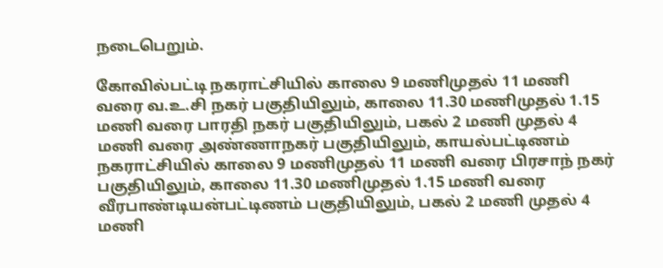நடைபெறும்.

கோவில்பட்டி நகராட்சியில் காலை 9 மணிமுதல் 11 மணி வரை வ.உ.சி நகர் பகுதியிலும், காலை 11.30 மணிமுதல் 1.15 மணி வரை பாரதி நகர் பகுதியிலும், பகல் 2 மணி முதல் 4 மணி வரை அண்ணாநகர் பகுதியிலும், காயல்பட்டிணம் நகராட்சியில் காலை 9 மணிமுதல் 11 மணி வரை பிரசாந் நகர் பகுதியிலும், காலை 11.30 மணிமுதல் 1.15 மணி வரை வீரபாண்டியன்பட்டிணம் பகுதியிலும், பகல் 2 மணி முதல் 4 மணி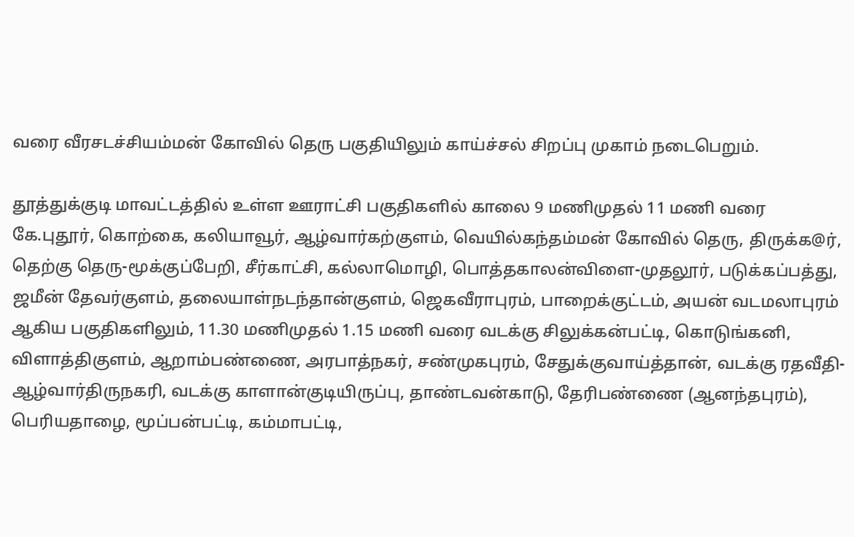வரை வீரசடச்சியம்மன் கோவில் தெரு பகுதியிலும் காய்ச்சல் சிறப்பு முகாம் நடைபெறும்.

தூத்துக்குடி மாவட்டத்தில் உள்ள ஊராட்சி பகுதிகளில் காலை 9 மணிமுதல் 11 மணி வரை கே.புதூர், கொற்கை, கலியாவூர், ஆழ்வார்கற்குளம், வெயில்கந்தம்மன் கோவில் தெரு, திருக்க@ர், தெற்கு தெரு-மூக்குப்பேறி, சீர்காட்சி, கல்லாமொழி, பொத்தகாலன்விளை-முதலூர், படுக்கப்பத்து, ஜமீன் தேவர்குளம், தலையாள்நடந்தான்குளம், ஜெகவீராபுரம், பாறைக்குட்டம், அயன் வடமலாபுரம் ஆகிய பகுதிகளிலும், 11.30 மணிமுதல் 1.15 மணி வரை வடக்கு சிலுக்கன்பட்டி, கொடுங்கனி, விளாத்திகுளம், ஆறாம்பண்ணை, அரபாத்நகர், சண்முகபுரம், சேதுக்குவாய்த்தான், வடக்கு ரதவீதி-ஆழ்வார்திருநகரி, வடக்கு காளான்குடியிருப்பு, தாண்டவன்காடு, தேரிபண்ணை (ஆனந்தபுரம்), பெரியதாழை, மூப்பன்பட்டி, கம்மாபட்டி,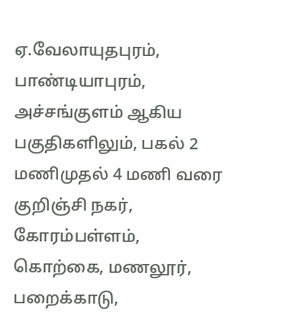ஏ.வேலாயுதபுரம், பாண்டியாபுரம், அச்சங்குளம் ஆகிய பகுதிகளிலும், பகல் 2 மணிமுதல் 4 மணி வரை குறிஞ்சி நகர், கோரம்பள்ளம், கொற்கை, மணலூர், பறைக்காடு,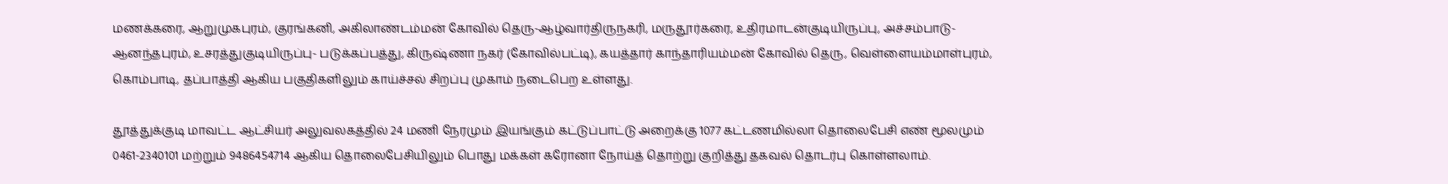மணக்கரை, ஆறுமுகபுரம், குரங்கனி, அகிலாண்டம்மன் கோவில் தெரு-ஆழ்வார்திருநகரி, மருதூர்கரை, உதிரமாடன்குடியிருப்பு, அச்சம்பாடு-ஆனந்தபுரம், உசரத்துகுடியிருப்பு- படுக்கப்பத்து, கிருஷ்ணா நகர் (கோவில்பட்டி), கயத்தார் காந்தாரியம்மன் கோவில் தெரு, வெள்ளையம்மாள்புரம், கொம்பாடி, தப்பாத்தி ஆகிய பகுதிகளிலும் காய்ச்சல் சிறப்பு முகாம் நடைபெற உள்ளது.

தூத்துக்குடி மாவட்ட ஆட்சியர் அலுவலகத்தில் 24 மணி நேரமும் இயங்கும் கட்டுப்பாட்டு அறைக்கு 1077 கட்டணமில்லா தொலைபேசி எண் மூலமும் 0461-2340101 மற்றும் 9486454714 ஆகிய தொலைபேசியிலும் பொது மக்கள் கரோனா நோய்த் தொற்று குறித்து தகவல் தொடர்பு கொள்ளலாம்.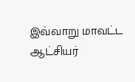இவ்வாறு மாவட்ட ஆட்சியர்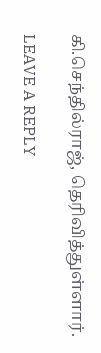கி.செந்தில்ராஜ், தெரிவித்துள்ளார்.

LEAVE A REPLY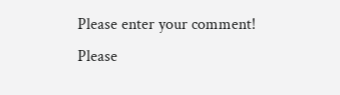Please enter your comment!
Please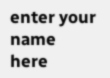enter your name here